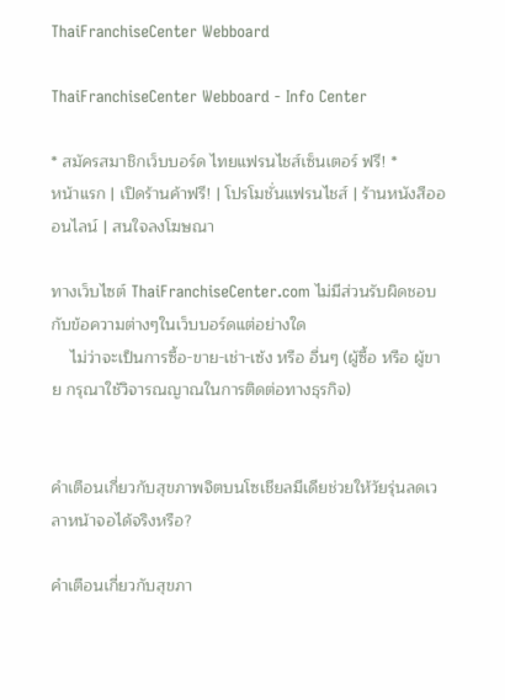ThaiFranchiseCenter Webboard

ThaiFranchiseCenter Webboard - Info Center

* สมัครสมาชิกเว็บบอร์ด ไทยแฟรนไชส์เซ็นเตอร์ ฟรี! *
หน้าแรก | เปิดร้านค้าฟรี! | โปรโมชั่นแฟรนไชส์ | ร้านหนังสือออนไลน์ | สนใจลงโฆษณา

ทางเว็บไซต์ ThaiFranchiseCenter.com ไม่มีส่วนรับผิดชอบกับข้อความต่างๆในเว็บบอร์ดแต่อย่างใด
    ไม่ว่าจะเป็นการซื้อ-ขาย-เช่า-เซ้ง หรือ อื่นๆ (ผู้ซื้อ หรือ ผู้ขาย กรุณาใช้วิจารณญาณในการติดต่อทางธุรกิจ)


คำเตือนเกี่ยวกับสุขภาพจิตบนโซเชียลมีเดียช่วยให้วัยรุ่นลดเวลาหน้าจอได้จริงหรือ?

คำเตือนเกี่ยวกับสุขภา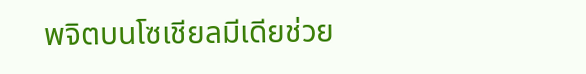พจิตบนโซเชียลมีเดียช่วย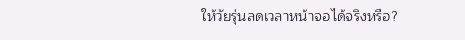ให้วัยรุ่นลดเวลาหน้าจอได้จริงหรือ?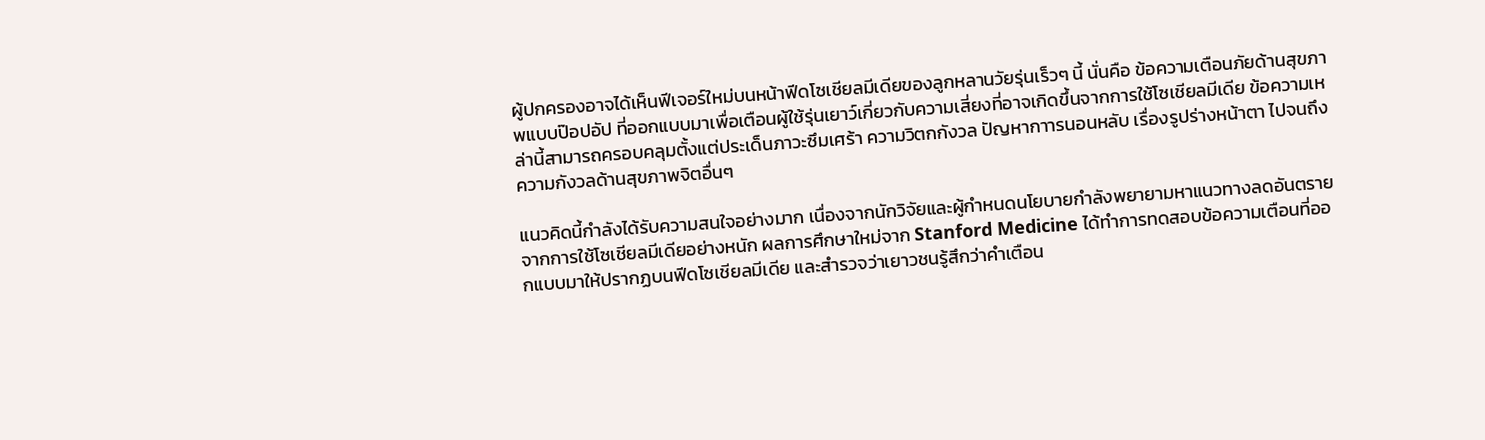ผู้ปกครองอาจได้เห็นฟีเจอร์ใหม่บนหน้าฟีดโซเชียลมีเดียของลูกหลานวัยรุ่นเร็วๆ นี้ นั่นคือ ข้อความเตือนภัยด้านสุขภาพแบบป๊อปอัป ที่ออกแบบมาเพื่อเตือนผู้ใช้รุ่นเยาว์เกี่ยวกับความเสี่ยงที่อาจเกิดขึ้นจากการใช้โซเชียลมีเดีย ข้อความเหล่านี้สามารถครอบคลุมตั้งแต่ประเด็นภาวะซึมเศร้า ความวิตกกังวล ปัญหากาารนอนหลับ เรื่องรูปร่างหน้าตา ไปจนถึงความกังวลด้านสุขภาพจิตอื่นๆ

แนวคิดนี้กำลังได้รับความสนใจอย่างมาก เนื่องจากนักวิจัยและผู้กำหนดนโยบายกำลังพยายามหาแนวทางลดอันตรายจากการใช้โซเชียลมีเดียอย่างหนัก ผลการศึกษาใหม่จาก Stanford Medicine ได้ทำการทดสอบข้อความเตือนที่ออกแบบมาให้ปรากฏบนฟีดโซเชียลมีเดีย และสำรวจว่าเยาวชนรู้สึกว่าคำเตือน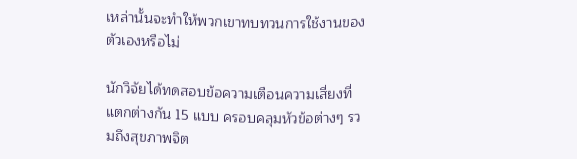เหล่านั้นจะทำให้พวกเขาทบทวนการใช้งานของตัวเองหรือไม่

นักวิจัยได้ทดสอบข้อความเตือนความเสี่ยงที่แตกต่างกัน 15 แบบ ครอบคลุมหัวข้อต่างๆ รวมถึงสุขภาพจิต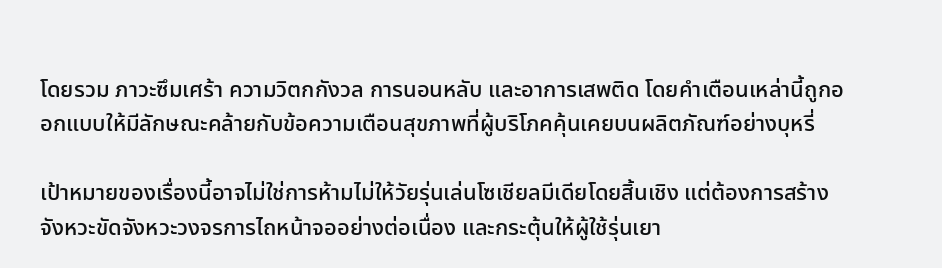โดยรวม ภาวะซึมเศร้า ความวิตกกังวล การนอนหลับ และอาการเสพติด โดยคำเตือนเหล่านี้ถูกออกแบบให้มีลักษณะคล้ายกับข้อความเตือนสุขภาพที่ผู้บริโภคคุ้นเคยบนผลิตภัณฑ์อย่างบุหรี่

เป้าหมายของเรื่องนี้อาจไม่ใช่การห้ามไม่ให้วัยรุ่นเล่นโซเชียลมีเดียโดยสิ้นเชิง แต่ต้องการสร้างจังหวะขัดจังหวะวงจรการไถหน้าจออย่างต่อเนื่อง และกระตุ้นให้ผู้ใช้รุ่นเยา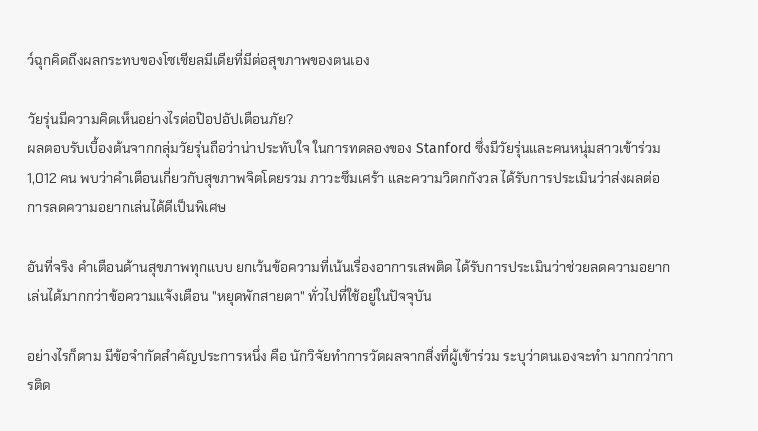ว์ฉุกคิดถึงผลกระทบของโซเชียลมีเดียที่มีต่อสุขภาพของตนเอง

วัยรุ่นมีความคิดเห็นอย่างไรต่อป๊อปอัปเตือนภัย?
ผลตอบรับเบื้องต้นจากกลุ่มวัยรุ่นถือว่าน่าประทับใจ ในการทดลองของ Stanford ซึ่งมีวัยรุ่นและคนหนุ่มสาวเข้าร่วม 1,012 คน พบว่าคำเตือนเกี่ยวกับสุขภาพจิตโดยรวม ภาวะซึมเศร้า และความวิตกกังวล ได้รับการประเมินว่าส่งผลต่อการลดความอยากเล่นได้ดีเป็นพิเศษ

อันที่จริง คำเตือนด้านสุขภาพทุกแบบ ยกเว้นข้อความที่เน้นเรื่องอาการเสพติด ได้รับการประเมินว่าช่วยลดความอยากเล่นได้มากกว่าข้อความแจ้งเตือน "หยุดพักสายตา" ทั่วไปที่ใช้อยู่ในปัจจุบัน

อย่างไรก็ตาม มีข้อจำกัดสำคัญประการหนึ่ง คือ นักวิจัยทำการวัดผลจากสิ่งที่ผู้เข้าร่วม ระบุว่าตนเองจะทำ มากกว่าการติด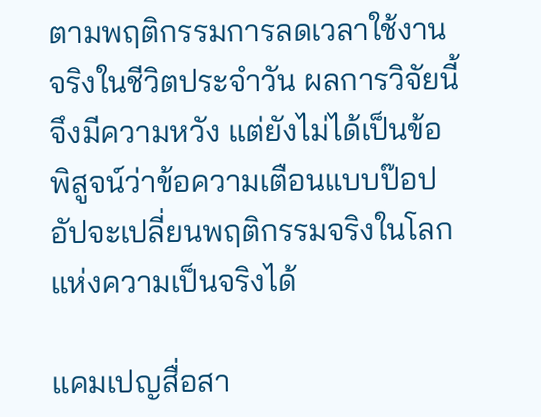ตามพฤติกรรมการลดเวลาใช้งานจริงในชีวิตประจำวัน ผลการวิจัยนี้จึงมีความหวัง แต่ยังไม่ได้เป็นข้อพิสูจน์ว่าข้อความเตือนแบบป๊อปอัปจะเปลี่ยนพฤติกรรมจริงในโลกแห่งความเป็นจริงได้

แคมเปญสื่อสา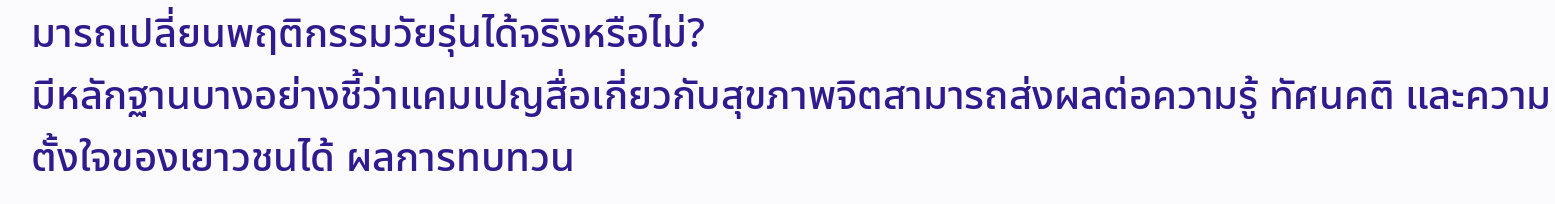มารถเปลี่ยนพฤติกรรมวัยรุ่นได้จริงหรือไม่?
มีหลักฐานบางอย่างชี้ว่าแคมเปญสื่อเกี่ยวกับสุขภาพจิตสามารถส่งผลต่อความรู้ ทัศนคติ และความตั้งใจของเยาวชนได้ ผลการทบทวน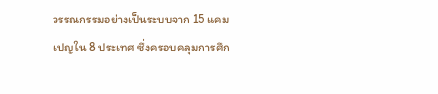วรรณกรรมอย่างเป็นระบบจาก 15 แคมเปญใน 8 ประเทศ ซึ่งครอบคลุมการศึก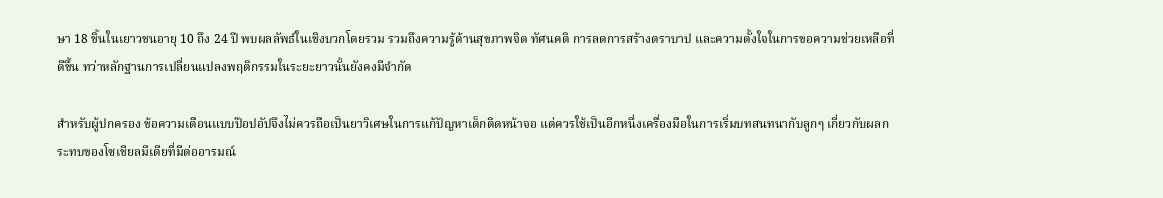ษา 18 ชิ้นในเยาวชนอายุ 10 ถึง 24 ปี พบผลลัพธ์ในเชิงบวกโดยรวม รวมถึงความรู้ด้านสุขภาพจิต ทัศนคติ การลดการสร้างตราบาป และความตั้งใจในการขอความช่วยเหลือที่ดีขึ้น ทว่าหลักฐานการเปลี่ยนแปลงพฤติกรรมในระยะยาวนั้นยังคงมีจำกัด

สำหรับผู้ปกครอง ข้อความเตือนแบบป๊อปอัปจึงไม่ควรถือเป็นยาวิเศษในการแก้ปัญหาเด็กติดหน้าจอ แต่ควรใช้เป็นอีกหนึ่งเครื่องมือในการเริ่มบทสนทนากับลูกๆ เกี่ยวกับผลกระทบของโซเชียลมีเดียที่มีต่ออารมณ์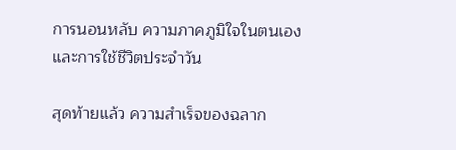การนอนหลับ ความภาคภูมิใจในตนเอง และการใช้ชีวิตประจำวัน

สุดท้ายแล้ว ความสำเร็จของฉลาก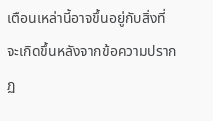เตือนเหล่านี้อาจขึ้นอยู่กับสิ่งที่จะเกิดขึ้นหลังจากข้อความปรากฏ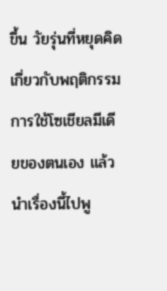ขึ้น วัยรุ่นที่หยุดคิดเกี่ยวกับพฤติกรรมการใช้โซเชียลมีเดียของตนเอง แล้วนำเรื่องนี้ไปพู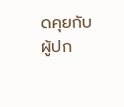ดคุยกับผู้ปก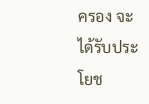ครอง จะได้รับประโยช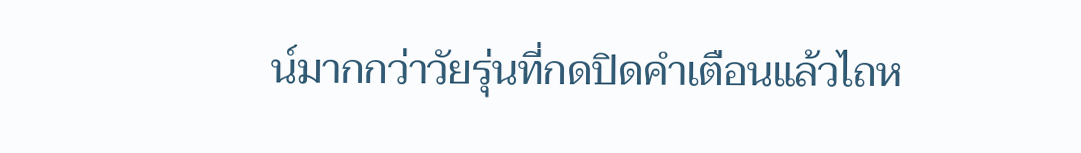น์มากกว่าวัยรุ่นที่กดปิดคำเตือนแล้วไถห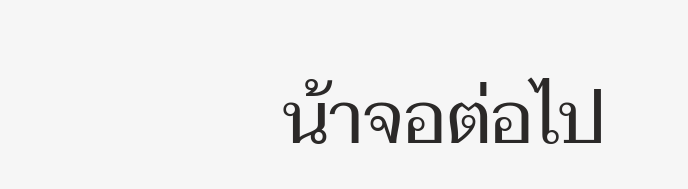น้าจอต่อไป